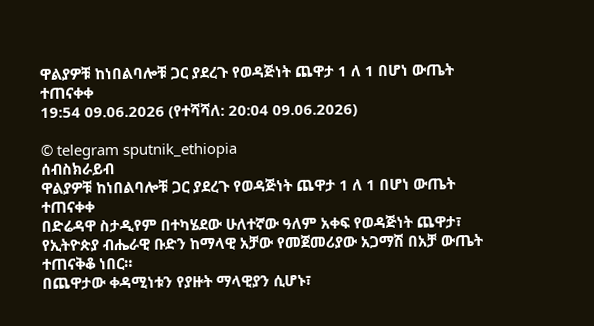ዋልያዎቹ ከነበልባሎቹ ጋር ያደረጉ የወዳጅነት ጨዋታ 1 ለ 1 በሆነ ውጤት ተጠናቀቀ
19:54 09.06.2026 (የተሻሻለ: 20:04 09.06.2026)

© telegram sputnik_ethiopia
ሰብስክራይብ
ዋልያዎቹ ከነበልባሎቹ ጋር ያደረጉ የወዳጅነት ጨዋታ 1 ለ 1 በሆነ ውጤት ተጠናቀቀ
በድሬዳዋ ስታዲየም በተካሄደው ሁለተኛው ዓለም አቀፍ የወዳጅነት ጨዋታ፣ የኢትዮጵያ ብሔራዊ ቡድን ከማላዊ አቻው የመጀመሪያው አጋማሽ በአቻ ውጤት ተጠናቅቆ ነበር።
በጨዋታው ቀዳሚነቱን የያዙት ማላዊያን ሲሆኑ፣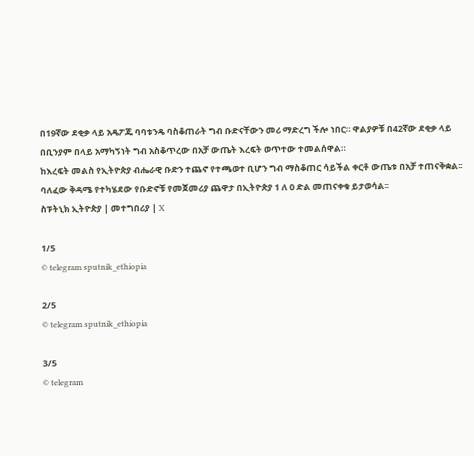በ19ኛው ደቂቃ ላይ አዴፖጁ ባባቱንዴ ባስቆጠራት ግብ ቡድናቸውን መሪ ማድረግ ችሎ ነበር። ዋልያዎቹ በ42ኛው ደቂቃ ላይ በቢንያም በላይ አማካኝነት ግብ አስቆጥረው በአቻ ውጤት እረፍት ወጥተው ተመልሰዋል።
ከእረፍት መልስ የኢትዮጵያ ብሔራዊ ቡድን ተጨኖ የተጫወተ ቢሆን ግብ ማስቆጠር ሳይችል ቀርቶ ውጤቱ በአቻ ተጠናቅቋል፡፡
ባለፈው ቅዳሜ የተካሄደው የቡድኖቹ የመጀመሪያ ጨዋታ በኢትዮጵያ 1 ለ 0 ድል መጠናቀቁ ይታወሳል፡፡
ስፑትኒክ ኢትዮጵያ | መተግበሪያ | X

1/5
© telegram sputnik_ethiopia

2/5
© telegram sputnik_ethiopia

3/5
© telegram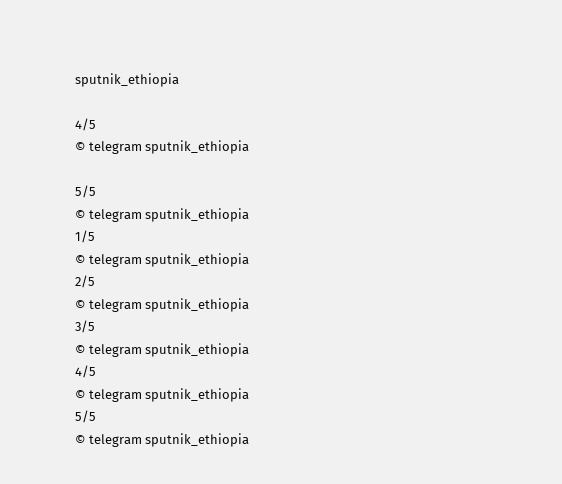sputnik_ethiopia

4/5
© telegram sputnik_ethiopia

5/5
© telegram sputnik_ethiopia
1/5
© telegram sputnik_ethiopia
2/5
© telegram sputnik_ethiopia
3/5
© telegram sputnik_ethiopia
4/5
© telegram sputnik_ethiopia
5/5
© telegram sputnik_ethiopia